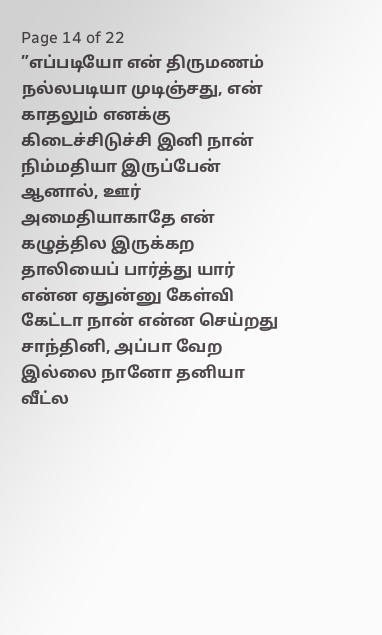Page 14 of 22
”எப்படியோ என் திருமணம் நல்லபடியா முடிஞ்சது, என் காதலும் எனக்கு கிடைச்சிடுச்சி இனி நான் நிம்மதியா இருப்பேன் ஆனால், ஊர் அமைதியாகாதே என் கழுத்தில இருக்கற தாலியைப் பார்த்து யார் என்ன ஏதுன்னு கேள்வி கேட்டா நான் என்ன செய்றது சாந்தினி, அப்பா வேற இல்லை நானோ தனியா வீட்ல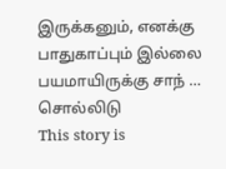இருக்கனும், எனக்கு பாதுகாப்பும் இல்லை பயமாயிருக்கு சாந் ... சொல்லிடு
This story is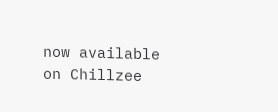now available on Chillzee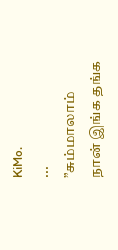KiMo.
...
”சும்மாலாம் நான் இங்க தங்க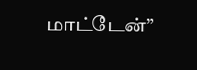மாட்டேன்”